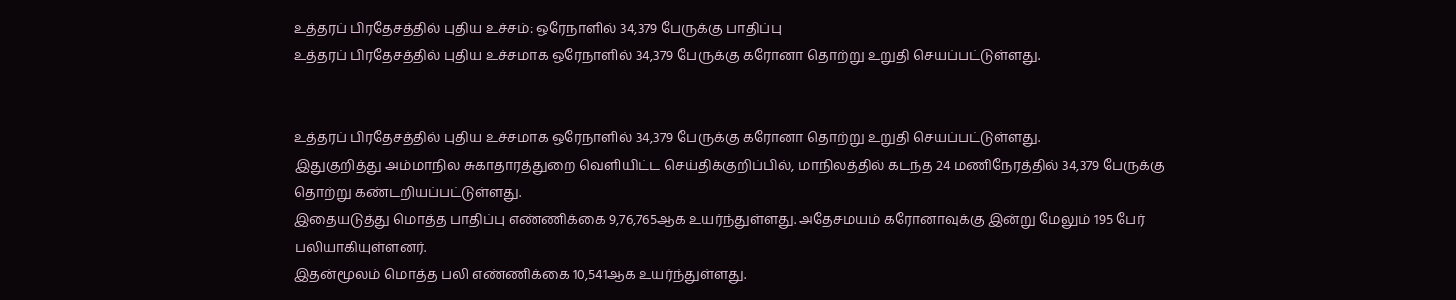உத்தரப் பிரதேசத்தில் புதிய உச்சம்: ஒரேநாளில் 34,379 பேருக்கு பாதிப்பு
உத்தரப் பிரதேசத்தில் புதிய உச்சமாக ஒரேநாளில் 34,379 பேருக்கு கரோனா தொற்று உறுதி செயப்பட்டுள்ளது.


உத்தரப் பிரதேசத்தில் புதிய உச்சமாக ஒரேநாளில் 34,379 பேருக்கு கரோனா தொற்று உறுதி செயப்பட்டுள்ளது.
இதுகுறித்து அம்மாநில சுகாதாரத்துறை வெளியிட்ட செய்திக்குறிப்பில், மாநிலத்தில் கடந்த 24 மணிநேரத்தில் 34,379 பேருக்கு தொற்று கண்டறியப்பட்டுள்ளது.
இதையடுத்து மொத்த பாதிப்பு எண்ணிக்கை 9,76,765ஆக உயர்ந்துள்ளது. அதேசமயம் கரோனாவுக்கு இன்று மேலும் 195 பேர் பலியாகியுள்ளனர்.
இதன்மூலம் மொத்த பலி எண்ணிக்கை 10,541ஆக உயர்ந்துள்ளது.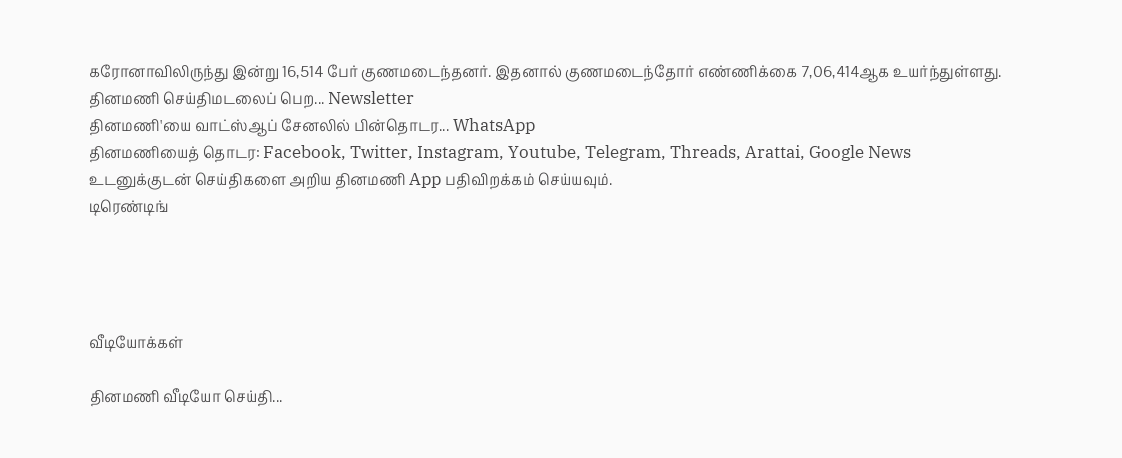கரோனாவிலிருந்து இன்று 16,514 பேர் குணமடைந்தனர். இதனால் குணமடைந்தோர் எண்ணிக்கை 7,06,414ஆக உயர்ந்துள்ளது.
தினமணி செய்திமடலைப் பெற... Newsletter
தினமணி'யை வாட்ஸ்ஆப் சேனலில் பின்தொடர... WhatsApp
தினமணியைத் தொடர: Facebook, Twitter, Instagram, Youtube, Telegram, Threads, Arattai, Google News
உடனுக்குடன் செய்திகளை அறிய தினமணி App பதிவிறக்கம் செய்யவும்.
டிரெண்டிங்




வீடியோக்கள்

தினமணி வீடியோ செய்தி...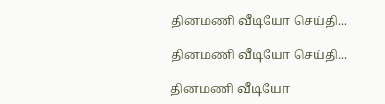தினமணி வீடியோ செய்தி...

தினமணி வீடியோ செய்தி...

தினமணி வீடியோ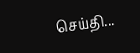செய்தி...